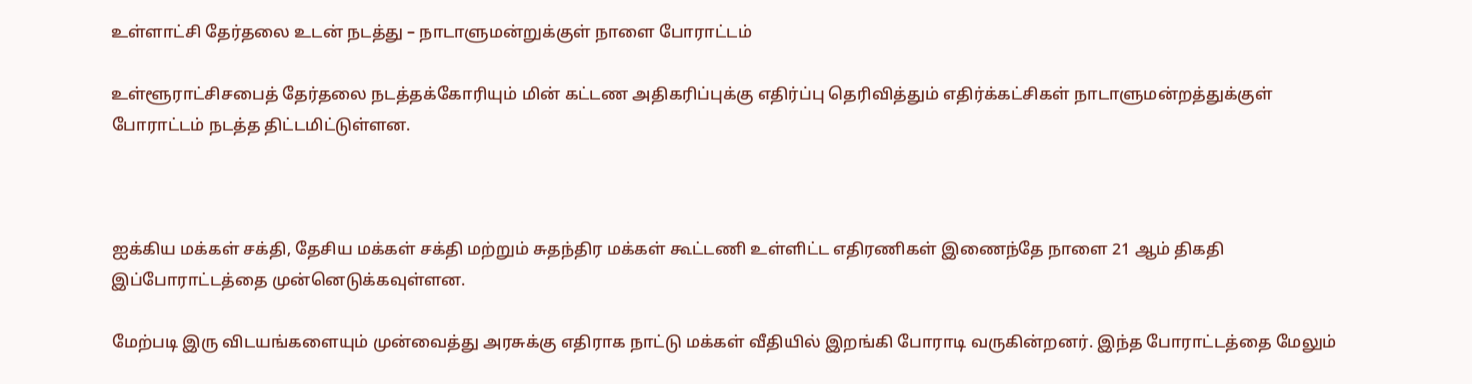உள்ளாட்சி தேர்தலை உடன் நடத்து – நாடாளுமன்றுக்குள் நாளை போராட்டம்

உள்ளூராட்சிசபைத் தேர்தலை நடத்தக்கோரியும் மின் கட்டண அதிகரிப்புக்கு எதிர்ப்பு தெரிவித்தும் எதிர்க்கட்சிகள் நாடாளுமன்றத்துக்குள் போராட்டம் நடத்த திட்டமிட்டுள்ளன.



ஐக்கிய மக்கள் சக்தி, தேசிய மக்கள் சக்தி மற்றும் சுதந்திர மக்கள் கூட்டணி உள்ளிட்ட எதிரணிகள் இணைந்தே நாளை 21 ஆம் திகதி இப்போராட்டத்தை முன்னெடுக்கவுள்ளன.

மேற்படி இரு விடயங்களையும் முன்வைத்து அரசுக்கு எதிராக நாட்டு மக்கள் வீதியில் இறங்கி போராடி வருகின்றனர். இந்த போராட்டத்தை மேலும்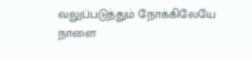வலுப்படுத்தும் நோக்கிலேயே நாளை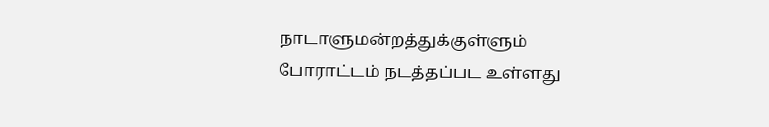நாடாளுமன்றத்துக்குள்ளும் போராட்டம் நடத்தப்பட உள்ளது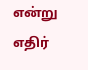என்று எதிர்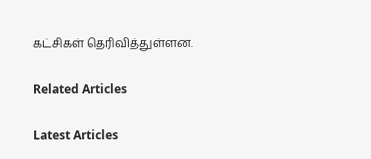கட்சிகள் தெரிவித்துள்ளன.

Related Articles

Latest Articles